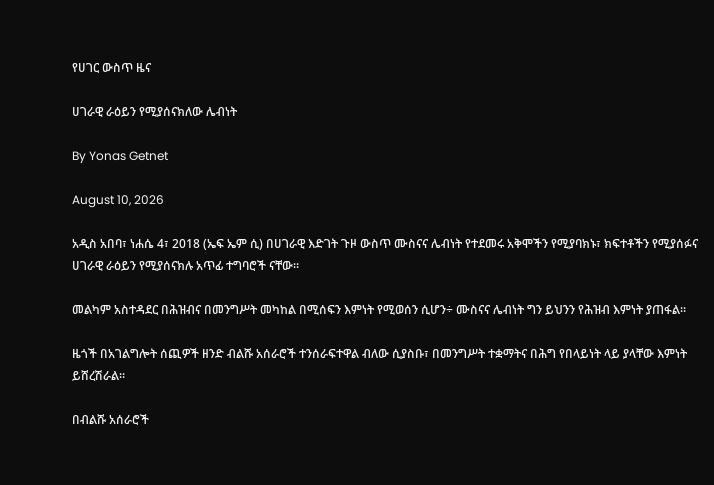የሀገር ውስጥ ዜና

ሀገራዊ ራዕይን የሚያሰናክለው ሌብነት

By Yonas Getnet

August 10, 2026

አዲስ አበባ፣ ነሐሴ 4፣ 2018 (ኤፍ ኤም ሲ) በሀገራዊ እድገት ጉዞ ውስጥ ሙስናና ሌብነት የተደመሩ አቅሞችን የሚያባክኑ፣ ክፍተቶችን የሚያሰፉና ሀገራዊ ራዕይን የሚያሰናክሉ አጥፊ ተግባሮች ናቸው፡፡

መልካም አስተዳደር በሕዝብና በመንግሥት መካከል በሚሰፍን እምነት የሚወሰን ሲሆን÷ ሙስናና ሌብነት ግን ይህንን የሕዝብ እምነት ያጠፋል።

ዜጎች በአገልግሎት ሰጪዎች ዘንድ ብልሹ አሰራሮች ተንሰራፍተዋል ብለው ሲያስቡ፣ በመንግሥት ተቋማትና በሕግ የበላይነት ላይ ያላቸው እምነት ይሸረሽራል።

በብልሹ አሰራሮች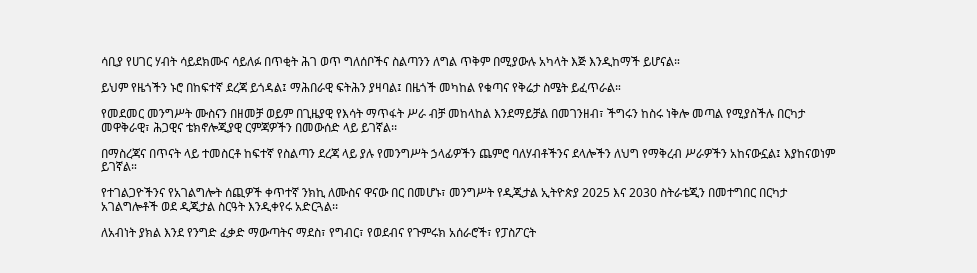ሳቢያ የሀገር ሃብት ሳይደክሙና ሳይለፉ በጥቂት ሕገ ወጥ ግለሰቦችና ስልጣንን ለግል ጥቅም በሚያውሉ አካላት እጅ እንዲከማች ይሆናል።

ይህም የዜጎችን ኑሮ በከፍተኛ ደረጃ ይጎዳል፤ ማሕበራዊ ፍትሕን ያዛባል፤ በዜጎች መካከል የቁጣና የቅሬታ ስሜት ይፈጥራል።

የመደመር መንግሥት ሙስናን በዘመቻ ወይም በጊዜያዊ የእሳት ማጥፋት ሥራ ብቻ መከላከል እንደማይቻል በመገንዘብ፣ ችግሩን ከስሩ ነቅሎ መጣል የሚያስችሉ በርካታ መዋቅራዊ፣ ሕጋዊና ቴክኖሎጂያዊ ርምጃዎችን በመውሰድ ላይ ይገኛል፡፡

በማስረጃና በጥናት ላይ ተመስርቶ ከፍተኛ የስልጣን ደረጃ ላይ ያሉ የመንግሥት ኃላፊዎችን ጨምሮ ባለሃብቶችንና ደላሎችን ለህግ የማቅረብ ሥራዎችን አከናውኗል፤ እያከናወነም ይገኛል።

የተገልጋዮችንና የአገልግሎት ሰጪዎች ቀጥተኛ ንክኪ ለሙስና ዋናው በር በመሆኑ፣ መንግሥት የዲጂታል ኢትዮጵያ 2025 እና 2030 ስትራቴጂን በመተግበር በርካታ አገልግሎቶች ወደ ዲጂታል ስርዓት እንዲቀየሩ አድርጓል፡፡

ለአብነት ያክል እንደ የንግድ ፈቃድ ማውጣትና ማደስ፣ የግብር፣ የወደብና የጉምሩክ አሰራሮች፣ የፓስፖርት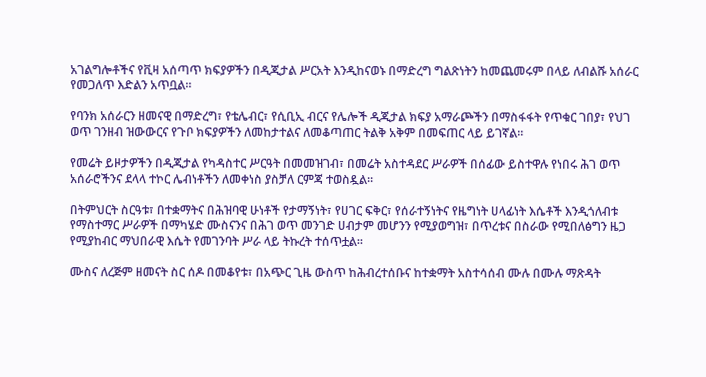አገልግሎቶችና የቪዛ አሰጣጥ ክፍያዎችን በዲጂታል ሥርአት እንዲከናወኑ በማድረግ ግልጽነትን ከመጨመሩም በላይ ለብልሹ አሰራር የመጋለጥ እድልን አጥቧል።

የባንክ አሰራርን ዘመናዊ በማድረግ፣ የቴሌብር፣ የሲቢኢ ብርና የሌሎች ዲጂታል ክፍያ አማራጮችን በማስፋፋት የጥቁር ገበያ፣ የህገ ወጥ ገንዘብ ዝውውርና የጉቦ ክፍያዎችን ለመከታተልና ለመቆጣጠር ትልቅ አቅም በመፍጠር ላይ ይገኛል።

የመሬት ይዞታዎችን በዲጂታል የካዳስተር ሥርዓት በመመዝገብ፣ በመሬት አስተዳደር ሥራዎች በሰፊው ይስተዋሉ የነበሩ ሕገ ወጥ አሰራሮችንና ደላላ ተኮር ሌብነቶችን ለመቀነስ ያስቻለ ርምጃ ተወስዷል።

በትምህርት ስርዓቱ፣ በተቋማትና በሕዝባዊ ሁነቶች የታማኝነት፣ የሀገር ፍቅር፣ የሰራተኝነትና የዜግነት ሀላፊነት እሴቶች እንዲጎለብቱ የማስተማር ሥራዎች በማካሄድ ሙስናንና በሕገ ወጥ መንገድ ሀብታም መሆንን የሚያወግዝ፣ በጥረቱና በስራው የሚበለፅግን ዜጋ የሚያከብር ማህበራዊ እሴት የመገንባት ሥራ ላይ ትኩረት ተሰጥቷል።

ሙስና ለረጅም ዘመናት ስር ሰዶ በመቆየቱ፣ በአጭር ጊዜ ውስጥ ከሕብረተሰቡና ከተቋማት አስተሳሰብ ሙሉ በሙሉ ማጽዳት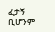ፈታኝ ቢሆንም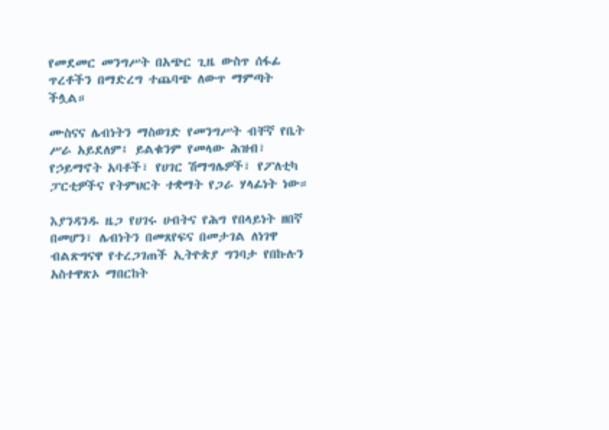የመደመር መንግሥት በአጭር ጊዜ ውስጥ ሰፋፊ ጥረቶችን በማድረግ ተጨባጭ ለውጥ ማምጣት ችሏል።

ሙስናና ሌብነትን ማስወገድ የመንግሥት ብቸኛ የቤት ሥራ አይደለም፤ ይልቁንም የመላው ሕዝብ፣ የኃይማኖት አባቶች፣ የሀገር ሽማግሌዎች፣ የፖለቲካ ፓርቲዎችና የትምህርት ተቋማት የጋራ ሃላፊነት ነው።

እያንዳንዱ ዜጋ የሀገሩ ሀብትና የሕግ የበላይነት ዘበኛ በመሆን፣ ሌብነትን በመጸየፍና በመታገል ለነገዋ ብልጽግናዋ የተረጋገጠች ኢትዮጵያ ግንባታ የበኩሉን አስተዋጽኦ ማበርከት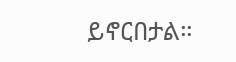ይኖርበታል።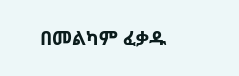በመልካም ፈቃዱ